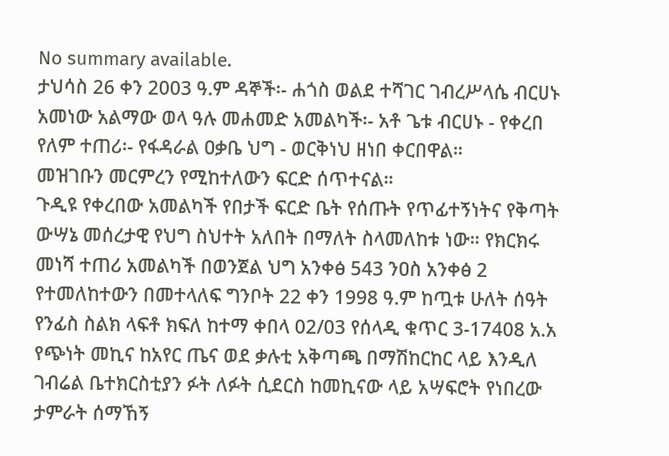No summary available.
ታህሳስ 26 ቀን 2003 ዓ.ም ዳኞች፡- ሐጎስ ወልደ ተሻገር ገብረሥላሴ ብርሀኑ አመነው አልማው ወላ ዓሉ መሐመድ አመልካች፡- አቶ ጌቱ ብርሀኑ - የቀረበ የለም ተጠሪ፡- የፋዳራል ዐቃቤ ህግ - ወርቅነህ ዘነበ ቀርበዋል።
መዝገቡን መርምረን የሚከተለውን ፍርድ ሰጥተናል።
ጉዲዩ የቀረበው አመልካች የበታች ፍርድ ቤት የሰጡት የጥፊተኝነትና የቅጣት ውሣኔ መሰረታዊ የህግ ስህተት አለበት በማለት ስላመለከቱ ነው። የክርክሩ መነሻ ተጠሪ አመልካች በወንጀል ህግ አንቀፅ 543 ንዐስ አንቀፅ 2 የተመለከተውን በመተላለፍ ግንቦት 22 ቀን 1998 ዓ.ም ከጧቱ ሁለት ሰዓት የንፊስ ስልክ ላፍቶ ክፍለ ከተማ ቀበላ 02/03 የሰላዲ ቁጥር 3-17408 አ.አ የጭነት መኪና ከአየር ጤና ወደ ቃሉቲ አቅጣጫ በማሽከርከር ላይ እንዲለ ገብሬል ቤተክርስቲያን ፉት ለፉት ሲደርስ ከመኪናው ላይ አሣፍሮት የነበረው ታምራት ሰማኸኝ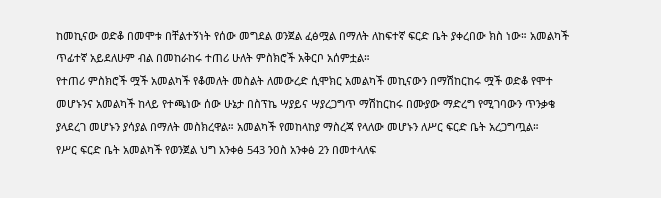ከመኪናው ወድቆ በመሞቱ በቸልተኝነት የሰው መግደል ወንጀል ፈፅሟል በማለት ለከፍተኛ ፍርድ ቤት ያቀረበው ክስ ነው። አመልካች ጥፊተኛ አይደለሁም ብል በመከራከሩ ተጠሪ ሁለት ምስክሮች አቅርቦ አሰምቷል።
የተጠሪ ምስክሮች ሟች አመልካች የቆመለት መስልት ለመውረድ ሲሞክር አመልካች መኪናውን በማሽከርከሩ ሟች ወድቆ የሞተ መሆኑንና አመልካች ከላይ የተጫነው ሰው ሁኔታ በስፕኬ ሣያይና ሣያረጋግጥ ማሽከርከሩ በሙያው ማድረግ የሚገባውን ጥንቃቄ ያላደረገ መሆኑን ያሳያል በማለት መስክረዋል። አመልካች የመከላከያ ማስረጃ የላለው መሆኑን ለሥር ፍርድ ቤት አረጋግጧል።
የሥር ፍርድ ቤት አመልካች የወንጀል ህግ አንቀፅ 543 ንዐስ አንቀፅ 2ን በመተላለፍ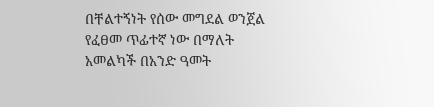በቸልተኝነት የሰው መግደል ወንጀል የፈፀመ ጥፊተኛ ነው በማለት አመልካች በአንድ ዓመት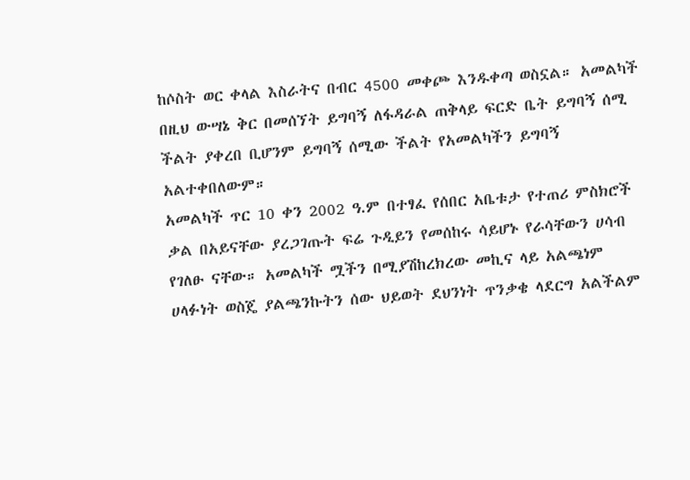ከሶስት ወር ቀላል እስራትና በብር 4500 መቀጮ እንዱቀጣ ወስኗል። አመልካች በዚህ ውሣኔ ቅር በመሰኘት ይግባኝ ለፋዳራል ጠቅላይ ፍርድ ቤት ይግባኝ ሰሚ ችልት ያቀረበ ቢሆንም ይግባኝ ሰሚው ችልት የአመልካችን ይግባኝ አልተቀበለውም።
አመልካች ጥር 10 ቀን 2002 ዓ.ም በተፃፈ የሰበር አቤቱታ የተጠሪ ምስክሮች ቃል በአይናቸው ያረጋገጡት ፍሬ ጉዲይን የመሰከሩ ሳይሆኑ የራሳቸውን ሀሳብ የገለፁ ናቸው። አመልካች ሟችን በሚያሽከረክረው መኪና ላይ አልጫነም ሀላፉነት ወስጄ ያልጫንኩትን ሰው ህይወት ደህንነት ጥንቃቄ ላደርግ አልችልም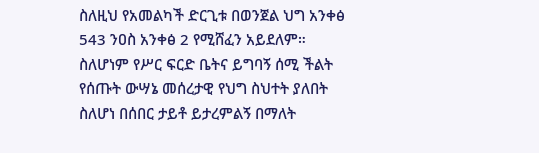ስለዚህ የአመልካች ድርጊቱ በወንጀል ህግ አንቀፅ 543 ንዐስ አንቀፅ 2 የሚሸፈን አይደለም። ስለሆነም የሥር ፍርድ ቤትና ይግባኝ ሰሚ ችልት የሰጡት ውሣኔ መሰረታዊ የህግ ስህተት ያለበት ስለሆነ በሰበር ታይቶ ይታረምልኝ በማለት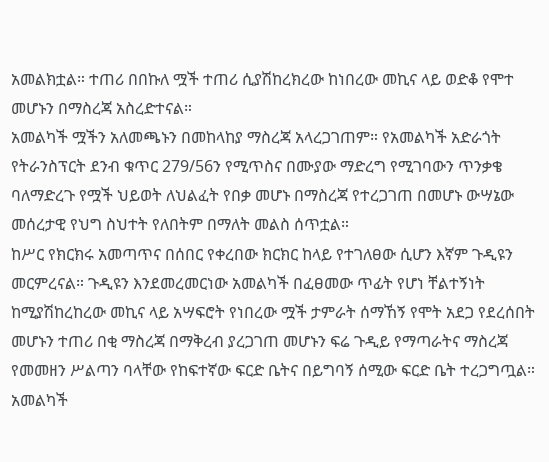አመልክቷል። ተጠሪ በበኩለ ሟች ተጠሪ ሲያሽከረክረው ከነበረው መኪና ላይ ወድቆ የሞተ መሆኑን በማስረጃ አስረድተናል።
አመልካች ሟችን አለመጫኑን በመከላከያ ማስረጃ አላረጋገጠም። የአመልካች አድራጎት የትራንስፕርት ደንብ ቁጥር 279/56ን የሚጥስና በሙያው ማድረግ የሚገባውን ጥንቃቄ ባለማድረጉ የሟች ህይወት ለህልፈት የበቃ መሆኑ በማስረጃ የተረጋገጠ በመሆኑ ውሣኔው መሰረታዊ የህግ ስህተት የለበትም በማለት መልስ ሰጥቷል።
ከሥር የክርክሩ አመጣጥና በሰበር የቀረበው ክርክር ከላይ የተገለፀው ሲሆን እኛም ጉዲዩን መርምረናል። ጉዲዩን እንደመረመርነው አመልካች በፈፀመው ጥፊት የሆነ ቸልተኝነት ከሚያሽከረከረው መኪና ላይ አሣፍሮት የነበረው ሟች ታምራት ሰማኸኝ የሞት አደጋ የደረሰበት መሆኑን ተጠሪ በቂ ማስረጃ በማቅረብ ያረጋገጠ መሆኑን ፍሬ ጉዲይ የማጣራትና ማስረጃ የመመዘን ሥልጣን ባላቸው የከፍተኛው ፍርድ ቤትና በይግባኝ ሰሚው ፍርድ ቤት ተረጋግጧል። አመልካች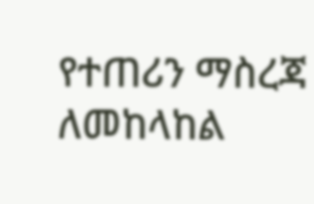የተጠሪን ማስረጃ ለመከላከል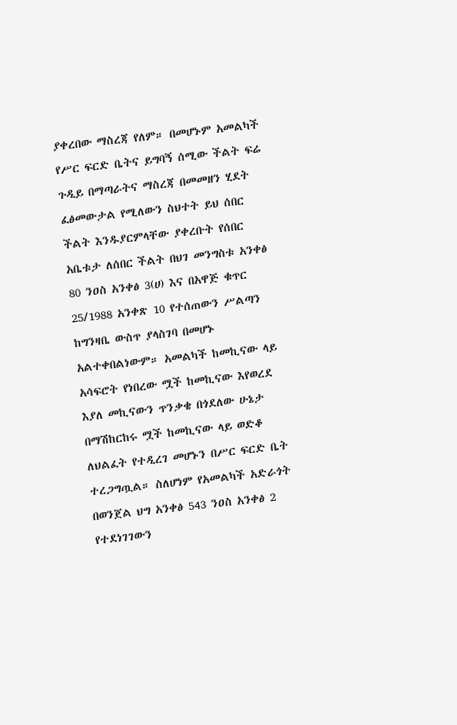ያቀረበው ማስረጃ የለም። በመሆኑም አመልካች የሥር ፍርድ ቤትና ይግባኝ ሰሚው ችልት ፍሬ ጉዲይ በማጣራትና ማስረጃ በመመዘን ሂደት ፈፅመውታል የሚለውን ስህተት ይህ ሰበር ችልት እንዱያርምላቸው ያቀረቡት የሰበር አቤቱታ ለሰበር ችልት በህገ መንግስቱ አንቀፅ 80 ንዐስ አንቀፅ 3(ሀ) እና በአዋጅ ቁጥር 25/1988 አንቀጽ 10 የተሰጠውን ሥልጣን ከግንዛቤ ውስጥ ያላስገባ በመሆኑ አልተቀበልነውም። አመልካች ከመኪናው ላይ አሳፍሮት የነበረው ሟች ከመኪናው እየወረደ እያለ መኪናውን ጥንቃቄ በጎደለው ሁኔታ በማሽከርከሩ ሟች ከመኪናው ላይ ወድቆ ለህልፈት የተዲረገ መሆኑን በሥር ፍርድ ቤት ተረጋግጧል። ስለሆነም የአመልካች አድራጎት በወንጀል ህግ አንቀፅ 543 ንዐስ አንቀፅ 2 የተደነገገውን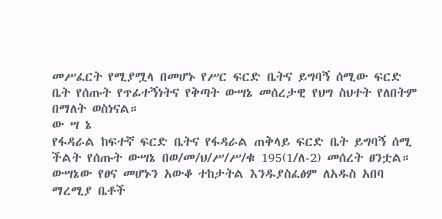መሥፈርት የሚያሟላ በመሆኑ የሥር ፍርድ ቤትና ይግባኝ ሰሚው ፍርድ ቤት የሰጡት የጥፊተኝነትና የቅጣት ውሣኔ መሰረታዊ የህግ ስህተት የለበትም በማለት ወስነናል።
ው ሣ ኔ
የፋዳራል ከፍተኛ ፍርድ ቤትና የፋዳራል ጠቅላይ ፍርድ ቤት ይግባኝ ሰሚ ችልት የሰጡት ውሣኔ በወ/መ/ህ/ሥ/ሥ/ቁ 195(1/ለ-2) መሰረት ፀንቷል።
ውሣኔው የፀና መሆኑን አውቆ ተከታትል እንዱያስፈፅም ለአዱስ አበባ ማረሚያ ቤቶች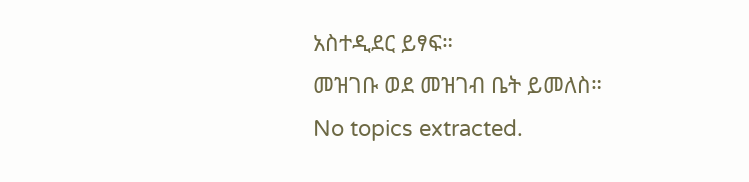አስተዲደር ይፃፍ።
መዝገቡ ወደ መዝገብ ቤት ይመለስ።
No topics extracted.